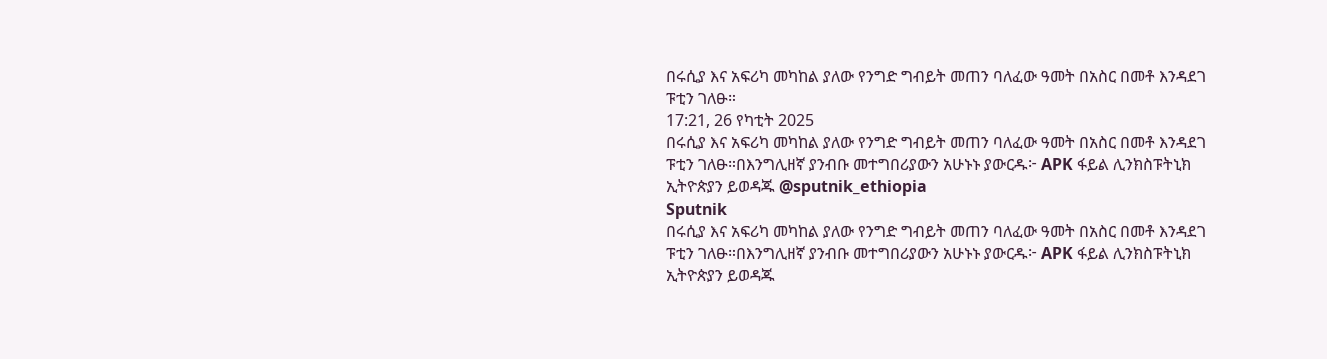በሩሲያ እና አፍሪካ መካከል ያለው የንግድ ግብይት መጠን ባለፈው ዓመት በአስር በመቶ እንዳደገ ፑቲን ገለፁ።
17:21, 26 የካቲት 2025
በሩሲያ እና አፍሪካ መካከል ያለው የንግድ ግብይት መጠን ባለፈው ዓመት በአስር በመቶ እንዳደገ ፑቲን ገለፁ።በእንግሊዘኛ ያንብቡ መተግበሪያውን አሁኑኑ ያውርዱ፦ APK ፋይል ሊንክስፑትኒክ ኢትዮጵያን ይወዳጁ @sputnik_ethiopia
Sputnik
በሩሲያ እና አፍሪካ መካከል ያለው የንግድ ግብይት መጠን ባለፈው ዓመት በአስር በመቶ እንዳደገ ፑቲን ገለፁ።በእንግሊዘኛ ያንብቡ መተግበሪያውን አሁኑኑ ያውርዱ፦ APK ፋይል ሊንክስፑትኒክ ኢትዮጵያን ይወዳጁ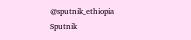@sputnik_ethiopia
Sputnik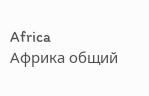Africa
Африка общий